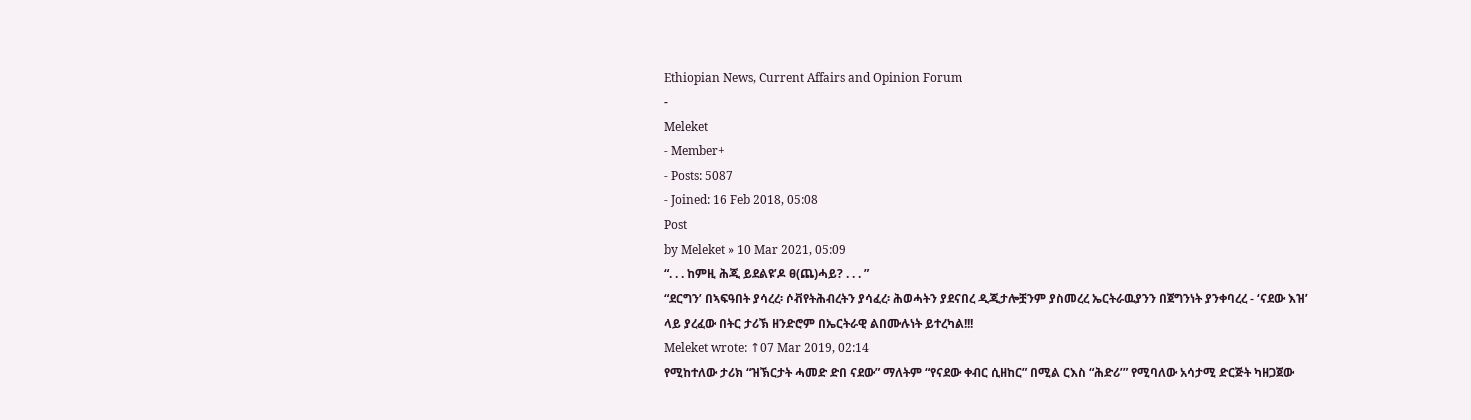Ethiopian News, Current Affairs and Opinion Forum
-
Meleket
- Member+
- Posts: 5087
- Joined: 16 Feb 2018, 05:08
Post
by Meleket » 10 Mar 2021, 05:09
“. . . ከምዚ ሕጂ ይደልዩ’ዶ ፀ(ጨ)ሓይ? . . . ”
“ደርግን’ በኣፍዓበት ያሳረረ፡ ሶቭየትሕብረትን ያሳፈረ፡ ሕወሓትን ያደናበረ ዲጂታሎቿንም ያስመረረ ኤርትራዉያንን በጀግንነት ያንቀባረረ - ‘ናደው እዝ’ ላይ ያረፈው በትር ታሪኽ ዘንድሮም በኤርትራዊ ልበሙሉነት ይተረካል!!!
Meleket wrote: ↑07 Mar 2019, 02:14
የሚከተለው ታሪክ “ዝኽርታት ሓመድ ድበ ናደው” ማለትም “የናደው ቀብር ሲዘከር” በሚል ርእስ “ሕድሪ’” የሚባለው አሳታሚ ድርጅት ካዘጋጀው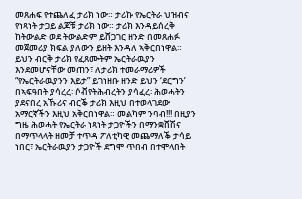መጸሐፍ የተጨለፈ ታሪክ ነው። ታሪኩ የኤርትራ ህዝብና የነጻነት ታጋይ ልጆቹ ታሪክ ነው። ታሪክ እንዳይሰረቅ ከትውልድ ወደ ትውልድም ይሸጋገር ዘንድ በመጸሐፉ መጀመሪያ ክፍል ያለውን ይዘት እንዳለ ኣቅርበነዋል። ይህን ብርቅ ታሪክ የፈጸሙትም ኤርትራዉያን እንደመሆናቸው መጠን፣ ለታሪክ ተመራማሪዎች “የኤርትራዉያንን እይታ” ይገነዘቡ ዘንድ ይህን ‘ደርግን’ በኣፍዓበት ያሳረረ፡ ሶቭየትሕብረትን ያሳፈረ፡ ሕወሓትን ያደናበረ አኹሪና ብርቕ ታሪክ እዚህ በተወላገደው አማርኛችን እዚህ አቅርበነዋል። መልካም ንባብ!!! በዚያን ግዜ ሕወሓት የኤርትራ ነጻነት ታጋዮችን በማንቋሸሽና በማጥላላት ዘመቻ ተጥዳ ፖለቲካዊ መጨማለቕ ታሳይ ነበር፣ ኤርትራዉያን ታጋዮች ደግሞ ጥበብ በተሞላበት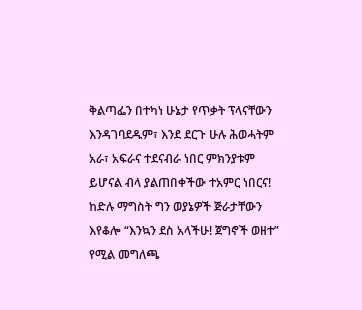ቅልጣፌን በተካነ ሁኔታ የጥቃት ፕላናቸውን እንዳገባደዱም፣ እንደ ደርጉ ሁሉ ሕወሓትም አራ፣ አፍራና ተደናብራ ነበር ምክንያቱም ይሆናል ብላ ያልጠበቀችው ተአምር ነበርና! ከድሉ ማግስት ግን ወያኔዎች ጅራታቸውን እየቆሎ “እንኳን ደስ አላችሁ! ጀግኖች ወዘተ” የሚል መግለጫ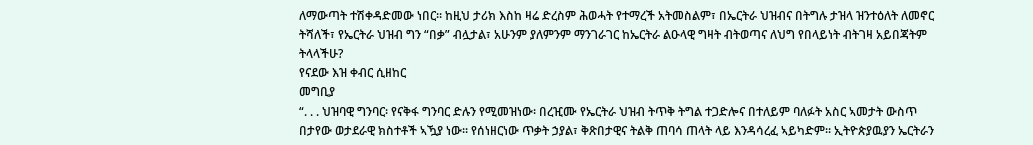ለማውጣት ተሽቀዳድመው ነበር። ከዚህ ታሪክ እስከ ዛሬ ድረስም ሕወሓት የተማረች አትመስልም፣ በኤርትራ ህዝብና በትግሉ ታዝላ ዝንተዕለት ለመኖር ትሻለች፣ የኤርትራ ህዝብ ግን “በቃ” ብሏታል፣ አሁንም ያለምንም ማንገራገር ከኤርትራ ልዑላዊ ግዛት ብትወጣና ለህግ የበላይነት ብትገዛ አይበጃትም ትላላችሁ?
የናደው እዝ ቀብር ሲዘከር
መግቢያ
“. . . ህዝባዊ ግንባር፡ የናቅፋ ግንባር ድሉን የሚመዝነው፡ በረዢሙ የኤርትራ ህዝብ ትጥቅ ትግል ተጋድሎና በተለይም ባለፉት አስር ኣመታት ውስጥ በታየው ወታደራዊ ክስተቶች ኣዃያ ነው። የሰነዘርነው ጥቃት ኃያል፣ ቅጽበታዊና ትልቅ ጠባሳ ጠላት ላይ እንዳሳረፈ ኣይካድም። ኢትዮጵያዉያን ኤርትራን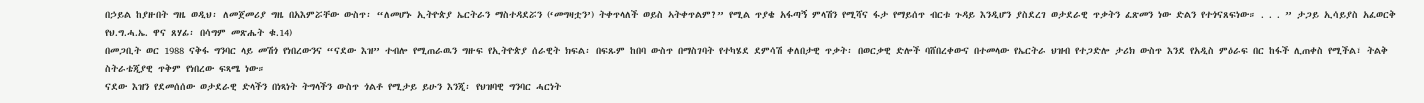በኃይል ከያዙበት ግዜ ወዲህ፡ ለመጀመሪያ ግዜ በአእምሯቸው ውስጥ፡ “ለመሆኑ ኢትዮጵያ ኤርትራን ማስተዳደሯን (‘መግዛቷን’) ትቀጥላለች ወይስ ኣትቀጥልም?” የሚል ጥያቄ አፋጣኝ ምላሽን የሚሻና ፋታ የማይሰጥ ብርቱ ጉዳይ እንዲሆን ያስደረገ ወታደራዊ ጥቃትን ፈጽመን ነው ድልን የተጎናጸፍነው። . . . ” ታጋይ ኢሳይያስ አፈወርቅ የህ.ግ.ሓ.ኤ. ዋና ጸሃፊ፡ በሳግም መጽሔት ቁ.14)
በመጋቢት ወር 1988 ናቅፋ ግንባር ላይ መሽጎ የነበረውንና “ናደው እዝ” ተብሎ የሚጠራዉን ግዙፍ የኢትዮጵያ ሰራዊት ክፍል፡ በፍጹም ከበባ ውስጥ በማስገባት የተካሄደ ደምሳሽ ቀለበታዊ ጥቃት፡ በወርቃዊ ድሎች ባሸበረቀውና በተመላው የኤርትራ ህዝብ የተጋድሎ ታሪክ ውስጥ እንደ የአዲስ ምዕራፍ በር ከፋች ሊጠቀስ የሚችል፣ ትልቅ ስትራቴጂያዊ ጥቅም የነበረው ፍጻሜ ነው።
ናደው እዝን የደመሰሰው ወታደራዊ ድላችን በነጻነት ትግላችን ውስጥ ጎልቶ የሚታይ ይሁን እንጂ፡ የህዝባዊ ግንባር ሓርነት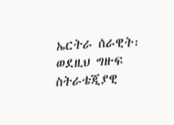ኤርትራ ሰራዊት፡ ወደዚህ ግዙፍ ስትራቴጂያዊ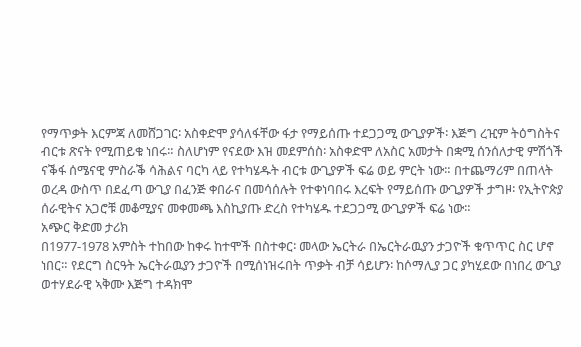የማጥቃት እርምጃ ለመሸጋገር፡ አስቀድሞ ያሳለፋቸው ፋታ የማይሰጡ ተደጋጋሚ ውጊያዎች፡ እጅግ ረዢም ትዕግስትና ብርቱ ጽናት የሚጠይቁ ነበሩ። ስለሆነም የናደው እዝ መደምሰስ፡ አስቀድሞ ለአስር አመታት በቋሚ ሰንሰለታዊ ምሽጎች ናቕፋ ሰሜናዊ ምስራቕ ሳሕልና ባርካ ላይ የተካሄዱት ብርቱ ውጊያዎች ፍሬ ወይ ምርት ነው። በተጨማሪም በጠላት ወረዳ ውስጥ በደፈጣ ውጊያ በፈንጅ ቀበራና በመሳሰሉት የተቀነባበሩ እረፍት የማይሰጡ ውጊያዎች ታግዞ፡ የኢትዮጵያ ሰራዊትና አጋሮቹ መቆሚያና መቀመጫ እስኪያጡ ድረስ የተካሄዱ ተደጋጋሚ ውጊያዎች ፍሬ ነው።
አጭር ቅድመ ታሪክ
በ1977-1978 አምስት ተከበው ከቀሩ ከተሞች በስተቀር፡ መላው ኤርትራ በኤርትራዉያን ታጋዮች ቁጥጥር ስር ሆኖ ነበር። የደርግ ስርዓት ኤርትራዉያን ታጋዮች በሚሰነዝሩበት ጥቃት ብቻ ሳይሆን፡ ከሶማሊያ ጋር ያካሂደው በነበረ ውጊያ ወተሃደራዊ ኣቅሙ እጅግ ተዳክሞ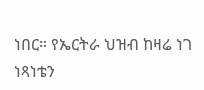ነበር። የኤርትራ ህዝብ ከዛሬ ነገ ነጻነቴን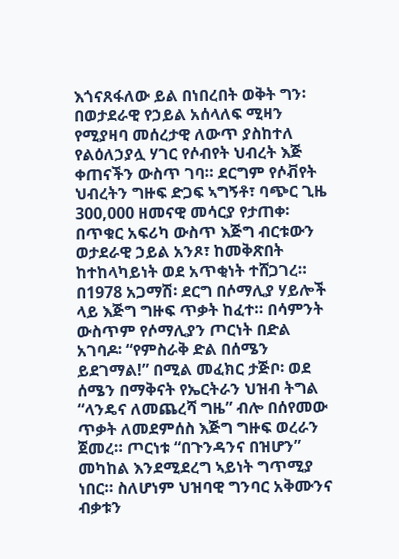እጎናጸፋለው ይል በነበረበት ወቅት ግን፡ በወታደራዊ የኃይል አሰላለፍ ሚዛን የሚያዛባ መሰረታዊ ለውጥ ያስከተለ የልዕለኃያሏ ሃገር የሶብየት ህብረት እጅ ቀጠናችን ውስጥ ገባ። ደርግም የሶቭየት ህብረትን ግዙፍ ድጋፍ ኣግኝቶ፣ ባጭር ጊዜ 300,000 ዘመናዊ መሳርያ የታጠቀ፡ በጥቁር አፍሪካ ውስጥ እጅግ ብርቱውን ወታደራዊ ኃይል አንጾ፣ ከመቅጽበት ከተከላካይነት ወደ አጥቂነት ተሸጋገረ።
በ1978 አጋማሽ፡ ደርግ በሶማሊያ ሃይሎች ላይ እጅግ ግዙፍ ጥቃት ከፈተ። በሳምንት ውስጥም የሶማሊያን ጦርነት በድል አገባዶ፡ “የምስራቅ ድል በሰሜን ይደገማል!” በሚል መፈክር ታጅቦ፡ ወደ ሰሜን በማቅናት የኤርትራን ህዝብ ትግል “ላንዴና ለመጨረሻ ግዜ” ብሎ በሰየመው ጥቃት ለመደምሰስ እጅግ ግዙፍ ወረራን ጀመረ። ጦርነቱ “በጉንዳንና በዝሆን” መካከል እንደሚደረግ ኣይነት ግጥሚያ ነበር። ስለሆነም ህዝባዊ ግንባር አቅሙንና ብቃቱን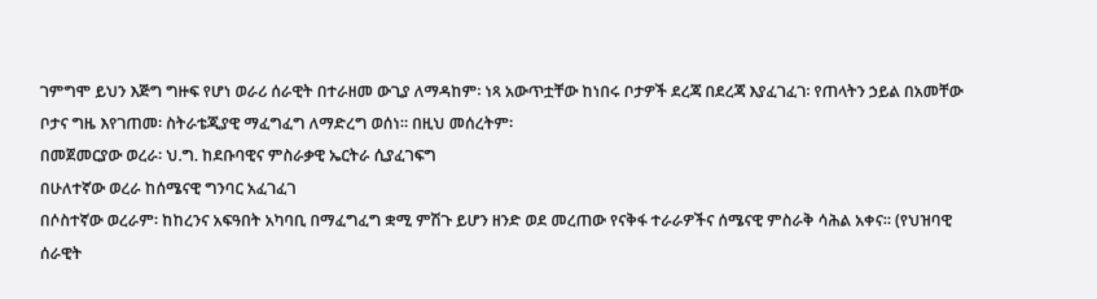ገምግሞ ይህን እጅግ ግዙፍ የሆነ ወራሪ ሰራዊት በተራዘመ ውጊያ ለማዳከም፡ ነጻ አውጥቷቸው ከነበሩ ቦታዎች ደረጃ በደረጃ እያፈገፈገ፡ የጠላትን ኃይል በአመቸው ቦታና ግዜ እየገጠመ፡ ስትራቴጂያዊ ማፈግፈግ ለማድረግ ወሰነ። በዚህ መሰረትም፡
በመጀመርያው ወረራ፡ ህ.ግ. ከደቡባዊና ምስራቃዊ ኤርትራ ሲያፈገፍግ
በሁለተኛው ወረራ ከሰሜናዊ ግንባር አፈገፈገ
በሶስተኛው ወረራም፡ ከከረንና አፍዓበት አካባቢ በማፈግፈግ ቋሚ ምሽጉ ይሆን ዘንድ ወደ መረጠው የናቅፋ ተራራዎችና ሰሜናዊ ምስራቅ ሳሕል አቀና። (የህዝባዊ ሰራዊት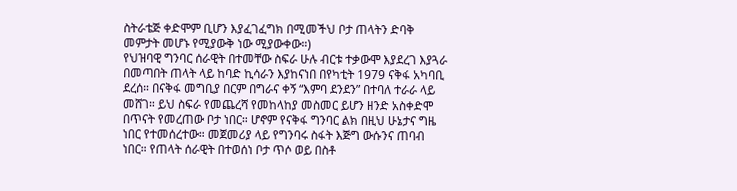ስትራቴጅ ቀድሞም ቢሆን እያፈገፈግክ በሚመችህ ቦታ ጠላትን ድባቅ መምታት መሆኑ የሚያውቅ ነው ሚያውቀው።)
የህዝባዊ ግንባር ሰራዊት በተመቸው ስፍራ ሁሉ ብርቱ ተቃውሞ እያደረገ እያጓራ በመጣበት ጠላት ላይ ከባድ ኪሳራን እያከናነበ በየካቲት 1979 ናቅፋ አካባቢ ደረሰ። በናቅፋ መግቢያ በርም በግራና ቀኝ “እምባ ደንደን” በተባለ ተራራ ላይ መሸገ። ይህ ስፍራ የመጨረሻ የመከላከያ መስመር ይሆን ዘንድ አስቀድሞ በጥናት የመረጠው ቦታ ነበር። ሆኖም የናቅፋ ግንባር ልክ በዚህ ሁኔታና ግዜ ነበር የተመሰረተው። መጀመሪያ ላይ የግንባሩ ስፋት እጅግ ውሱንና ጠባብ ነበር። የጠላት ሰራዊት በተወሰነ ቦታ ጥሶ ወይ በስቶ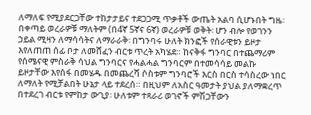ለማለፍ የሚያደርጋቸው ተከታታይና ተደጋጋሚ ጥቃቶች ውጤት አልባ ሲሆኑበት ግዜ፡ በቀጣይ ወረራዎቹ ማለትም (በ4ኛ 5ኛና 6ኛ) ወረራዎቹ ወቅት፡ ሆን ብሎ የወገንን ኃይል ሚዛን ለማሳሳትና ለማራራቅ፡ በግንባሩ ሁለት ክንፎች የሰራዊቱን ይዞታ እየለጠጠ ሰፊ ቦታ ለመሸፈን ብርቱ ጥረት አካሄደ። ከናቅፋ ግንባር በተጨማሪም የሰሜናዊ ምስራቅ ሳህል ግንባርና የሓልሓል ግንባርም በተመሳሳይ መልኩ ይዞታቸው እየሰፋ በመሄዱ በመጨረሻ ሶስቱም ግንባሮች እርስ በርስ ተሳስረው ነበር ለማለት የሚቻልበት ሁኔታ ላይ ተደረሰ። በዚህም ለአስር ዓመታት ያህል ያለማቋረጥ በተደረገ ብርቱ የምከታ ውጊያ፡ ሁለቱም ተጻራሪ ወገኖች ምሽጋቸውን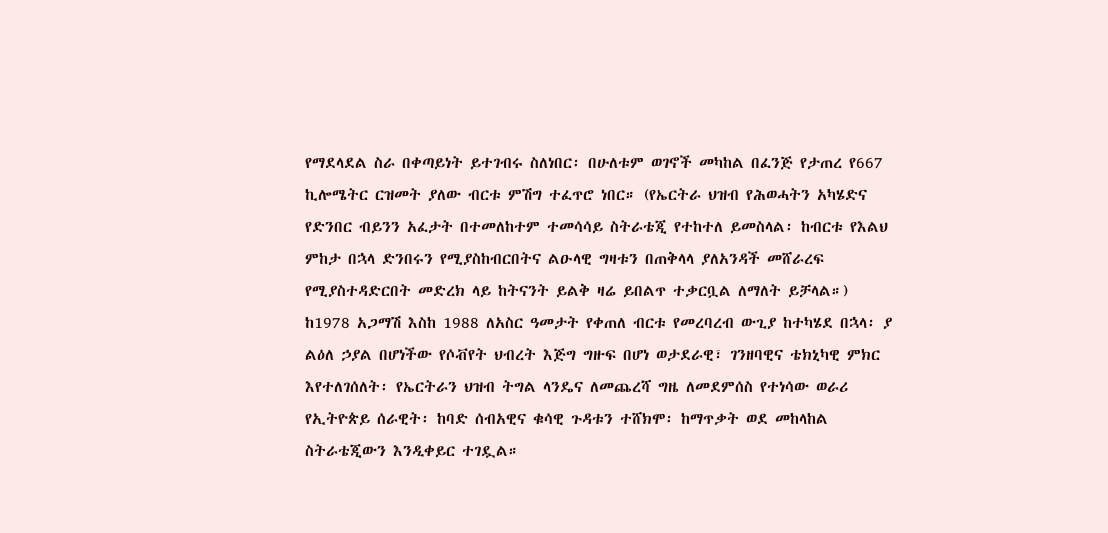የማደላደል ስራ በቀጣይነት ይተገብሩ ስለነበር፡ በሁለቱም ወገኖች መካከል በፈንጅ የታጠረ የ667 ኪሎሜትር ርዝመት ያለው ብርቱ ምሽግ ተፈጥሮ ነበር። (የኤርትራ ህዝብ የሕወሓትን አካሄድና የድንበር ብይንን አፈታት በተመለከተም ተመሳሳይ ስትራቴጂ የተከተለ ይመስላል፡ ከብርቱ የእልህ ምከታ በኋላ ድንበሩን የሚያስከብርበትና ልዑላዊ ግዛቱን በጠቅላላ ያለአንዳች መሸራረፍ የሚያስተዳድርበት መድረክ ላይ ከትናንት ይልቅ ዛሬ ይበልጥ ተቃርቧል ለማለት ይቻላል።)
ከ1978 አጋማሽ እስከ 1988 ለአስር ዓመታት የቀጠለ ብርቱ የመረባረብ ውጊያ ከተካሄደ በኋላ፡ ያ ልዕለ ኃያል በሆነችው የሶቭየት ህብረት እጅግ ግዙፍ በሆነ ወታደራዊ፣ ገንዘባዊና ቴክኒካዊ ምክር እየተለገሰለት፡ የኤርትራን ህዝብ ትግል ላንዴና ለመጨረሻ ግዜ ለመደምሰስ የተነሳው ወራሪ የኢትዮጵይ ሰራዊት፡ ከባድ ሰብአዊና ቁሳዊ ጉዳቱን ተሸክሞ፡ ከማጥቃት ወደ መከላከል ስትራቴጂውን እንዲቀይር ተገዷል።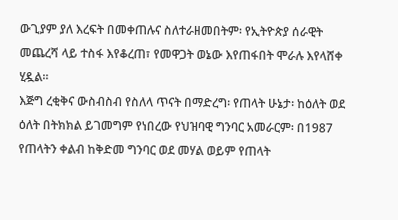ውጊያም ያለ እረፍት በመቀጠሉና ስለተራዘመበትም፡ የኢትዮጵያ ሰራዊት መጨረሻ ላይ ተስፋ እየቆረጠ፣ የመዋጋት ወኔው እየጠፋበት ሞራሉ እየላሸቀ ሂዷል።
እጅግ ረቂቅና ውስብስብ የስለላ ጥናት በማድረግ፡ የጠላት ሁኔታ፡ ከዕለት ወደ ዕለት በትክክል ይገመግም የነበረው የህዝባዊ ግንባር አመራርም፡ በ1987 የጠላትን ቀልብ ከቅድመ ግንባር ወደ መሃል ወይም የጠላት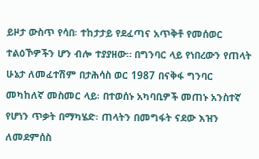ይዞታ ውስጥ የሳበ፡ ተከታታይ የደፈጣና አጥቅቶ የመሰወር ተልዕኾዎችን ሆን ብሎ ተያያዘው። በግንባር ላይ የነበረውን የጠላት ሁኔታ ለመፈተሽም በታሕሳስ ወር 1987 በናቅፋ ግንባር መካከለኛ መስመር ላይ፡ በተወሰኑ አካባቢዎች መጠኑ አንስተኛ የሆነን ጥቃት በማካሄድ፡ ጠላትን በመግፋት ናደው እዝን ለመደምሰስ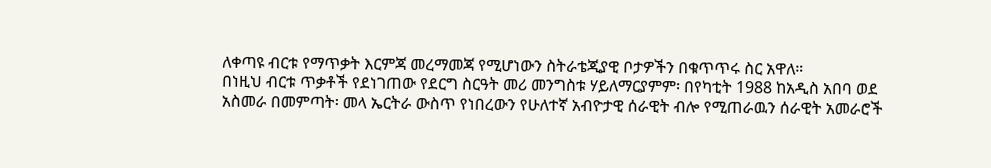ለቀጣዩ ብርቱ የማጥቃት እርምጃ መረማመጃ የሚሆነውን ስትራቴጂያዊ ቦታዎችን በቁጥጥሩ ስር አዋለ።
በነዚህ ብርቱ ጥቃቶች የደነገጠው የደርግ ስርዓት መሪ መንግስቱ ሃይለማርያምም፡ በየካቲት 1988 ከአዲስ አበባ ወደ አስመራ በመምጣት፡ መላ ኤርትራ ውስጥ የነበረውን የሁለተኛ አብዮታዊ ሰራዊት ብሎ የሚጠራዉን ሰራዊት አመራሮች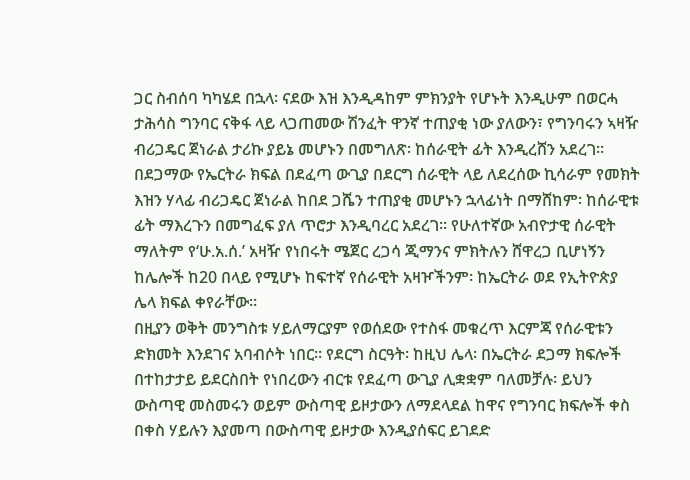ጋር ስብሰባ ካካሄደ በኋላ፡ ናደው እዝ እንዲዳከም ምክንያት የሆኑት እንዲሁም በወርሓ ታሕሳስ ግንባር ናቅፋ ላይ ላጋጠመው ሽንፈት ዋንኛ ተጠያቂ ነው ያለውን፣ የግንባሩን ኣዛዥ ብሪጋዴር ጀነራል ታሪኩ ያይኔ መሆኑን በመግለጽ፡ ከሰራዊት ፊት እንዲረሸን አደረገ። በደጋማው የኤርትራ ክፍል በደፈጣ ውጊያ በደርግ ሰራዊት ላይ ለደረሰው ኪሳራም የመክት እዝን ሃላፊ ብሪጋዴር ጀነራል ከበደ ጋሼን ተጠያቂ መሆኑን ኋላፊነት በማሸከም፡ ከሰራዊቱ ፊት ማእረጉን በመግፈፍ ያለ ጥሮታ እንዲባረር አደረገ። የሁለተኛው አብዮታዊ ሰራዊት ማለትም የ‘ሁ.አ.ሰ.’ አዛዥ የነበሩት ሜጀር ረጋሳ ጂማንና ምክትሉን ሸዋረጋ ቢሆነኝን ከሌሎች ከ20 በላይ የሚሆኑ ከፍተኛ የሰራዊት አዛዦችንም፡ ከኤርትራ ወደ የኢትዮጵያ ሌላ ክፍል ቀየራቸው።
በዚያን ወቅት መንግስቱ ሃይለማርያም የወሰደው የተስፋ መቁረጥ እርምጃ የሰራዊቱን ድክመት እንደገና አባብሶት ነበር። የደርግ ስርዓት፡ ከዚህ ሌላ፡ በኤርትራ ደጋማ ክፍሎች በተከታታይ ይደርስበት የነበረውን ብርቱ የደፈጣ ውጊያ ሊቋቋም ባለመቻሉ፡ ይህን ውስጣዊ መስመሩን ወይም ውስጣዊ ይዞታውን ለማደላደል ከዋና የግንባር ክፍሎች ቀስ በቀስ ሃይሉን እያመጣ በውስጣዊ ይዞታው እንዲያሰፍር ይገደድ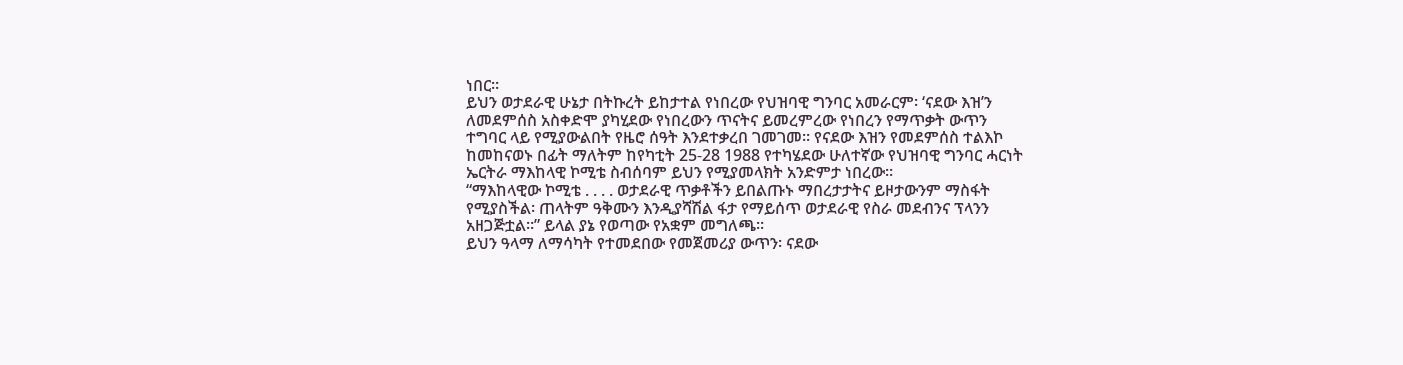ነበር።
ይህን ወታደራዊ ሁኔታ በትኩረት ይከታተል የነበረው የህዝባዊ ግንባር አመራርም፡ ‘ናደው እዝ’ን ለመደምሰስ አስቀድሞ ያካሂደው የነበረውን ጥናትና ይመረምረው የነበረን የማጥቃት ውጥን ተግባር ላይ የሚያውልበት የዜሮ ሰዓት እንደተቃረበ ገመገመ። የናደው እዝን የመደምሰስ ተልእኮ ከመከናወኑ በፊት ማለትም ከየካቲት 25-28 1988 የተካሄደው ሁለተኛው የህዝባዊ ግንባር ሓርነት ኤርትራ ማእከላዊ ኮሚቴ ስብሰባም ይህን የሚያመላክት አንድምታ ነበረው።
“ማእከላዊው ኮሚቴ . . . . ወታደራዊ ጥቃቶችን ይበልጡኑ ማበረታታትና ይዞታውንም ማስፋት የሚያስችል፡ ጠላትም ዓቅሙን እንዲያሻሽል ፋታ የማይሰጥ ወታደራዊ የስራ መደብንና ፕላንን አዘጋጅቷል።” ይላል ያኔ የወጣው የአቋም መግለጫ።
ይህን ዓላማ ለማሳካት የተመደበው የመጀመሪያ ውጥን፡ ናደው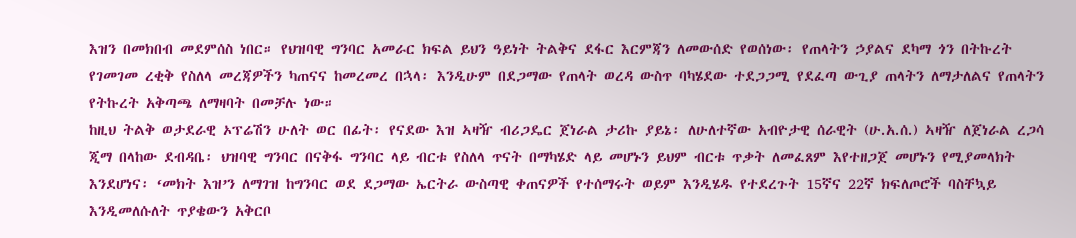እዝን በመክበብ መደምሰስ ነበር። የህዝባዊ ግንባር አመራር ክፍል ይህን ዓይነት ትልቅና ደፋር እርምጃን ለመውሰድ የወሰነው፡ የጠላትን ኃያልና ደካማ ጎን በትኩረት የገመገመ ረቂቅ የስለላ መረጃዎችን ካጠናና ከመረመረ በኋላ፡ እንዲሁም በደጋማው የጠላት ወረዳ ውስጥ ባካሄደው ተደጋጋሚ የደፈጣ ውጊያ ጠላትን ለማታለልና የጠላትን የትኩረት አቅጣጫ ለማዛባት በመቻሉ ነው።
ከዚህ ትልቅ ወታደራዊ ኦፕሬሽን ሁለት ወር በፊት፡ የናደው እዝ ኣዛዥ ብሪጋዴር ጀነራል ታሪኩ ያይኔ፡ ለሁለተኛው አብዮታዊ ሰራዊት (ሁ.አ.ሰ.) ኣዛዥ ለጀነራል ረጋሳ ጂማ በላከው ደብዳቤ፡ ህዝባዊ ግንባር በናቅፋ ግንባር ላይ ብርቱ የስለላ ጥናት በማካሄድ ላይ መሆኑን ይህም ብርቱ ጥቃት ለመፈጸም እየተዘጋጀ መሆኑን የሚያመላክት እንደሆነና፡ ‘መክት እዝ’ን ለማገዝ ከግንባር ወደ ደጋማው ኤርትራ ውስጣዊ ቀጠናዎች የተሰማሩት ወይም እንዲሄዱ የተደረጉት 15ኛና 22ኛ ክፍለጦሮች ባስቸኳይ እንዲመለሱለት ጥያቄውን አቅርቦ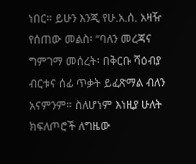ነበር። ይሁን እንጂ የሁ.አ.ሰ. አዛዥ የሰጠው መልስ፡ “ባለን መረጃና ግምገማ መሰረት፡ በቅርቡ ሻዕብያ ብርቱና ሰፊ ጥቃት ይፈጽማል ብለን አናምንም። ስለሆነም እነዚያ ሁለት ክፍለጦሮች ለግዜው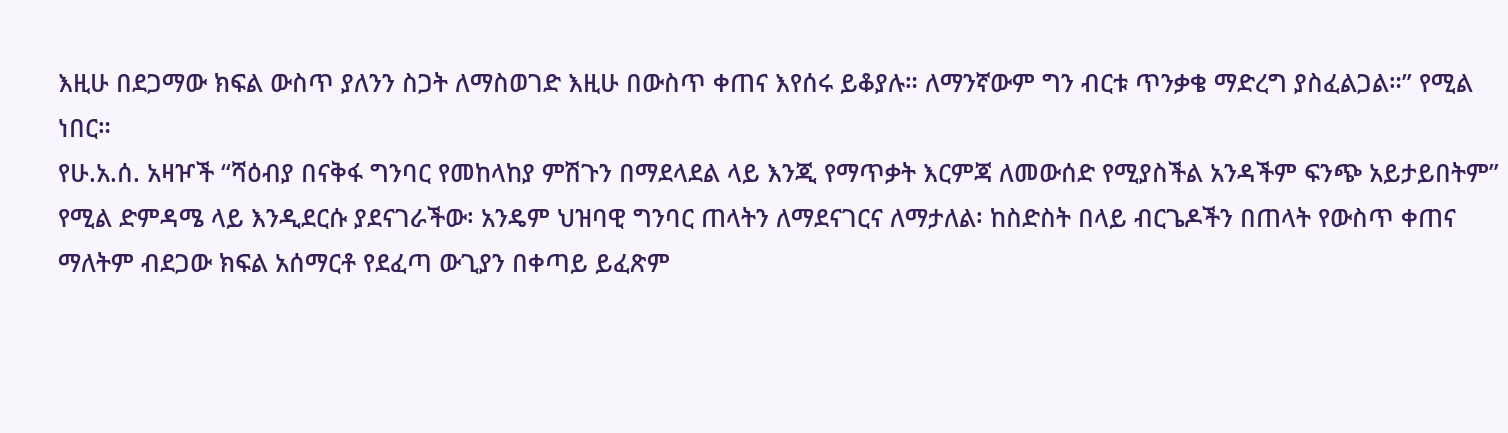እዚሁ በደጋማው ክፍል ውስጥ ያለንን ስጋት ለማስወገድ እዚሁ በውስጥ ቀጠና እየሰሩ ይቆያሉ። ለማንኛውም ግን ብርቱ ጥንቃቄ ማድረግ ያስፈልጋል።” የሚል ነበር።
የሁ.አ.ሰ. አዛዦች “ሻዕብያ በናቅፋ ግንባር የመከላከያ ምሽጉን በማደላደል ላይ እንጂ የማጥቃት እርምጃ ለመውሰድ የሚያስችል አንዳችም ፍንጭ አይታይበትም” የሚል ድምዳሜ ላይ እንዲደርሱ ያደናገራችው፡ አንዴም ህዝባዊ ግንባር ጠላትን ለማደናገርና ለማታለል፡ ከስድስት በላይ ብርጌዶችን በጠላት የውስጥ ቀጠና ማለትም ብደጋው ክፍል አሰማርቶ የደፈጣ ውጊያን በቀጣይ ይፈጽም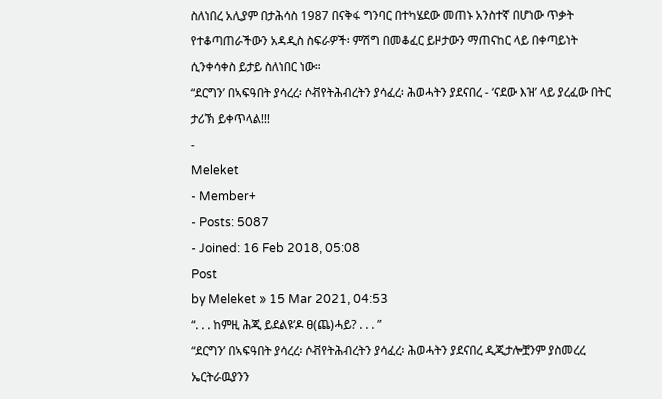ስለነበረ አሊያም በታሕሳስ 1987 በናቅፋ ግንባር በተካሄደው መጠኑ አንስተኛ በሆነው ጥቃት የተቆጣጠራችውን አዳዲስ ስፍራዎች፡ ምሽግ በመቆፈር ይዞታውን ማጠናከር ላይ በቀጣይነት ሲንቀሳቀስ ይታይ ስለነበር ነው።
“ደርግን’ በኣፍዓበት ያሳረረ፡ ሶቭየትሕብረትን ያሳፈረ፡ ሕወሓትን ያደናበረ - ‘ናደው እዝ’ ላይ ያረፈው በትር ታሪኽ ይቀጥላል!!!
-
Meleket
- Member+
- Posts: 5087
- Joined: 16 Feb 2018, 05:08
Post
by Meleket » 15 Mar 2021, 04:53
“. . . ከምዚ ሕጂ ይደልዩ’ዶ ፀ(ጨ)ሓይ? . . . ”
“ደርግን’ በኣፍዓበት ያሳረረ፡ ሶቭየትሕብረትን ያሳፈረ፡ ሕወሓትን ያደናበረ ዲጂታሎቿንም ያስመረረ ኤርትራዉያንን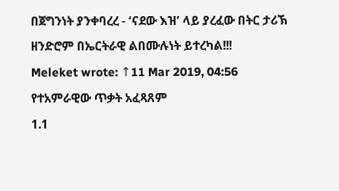በጀግንነት ያንቀባረረ - ‘ናደው እዝ’ ላይ ያረፈው በትር ታሪኽ ዘንድሮም በኤርትራዊ ልበሙሉነት ይተረካል!!!
Meleket wrote: ↑11 Mar 2019, 04:56
የተአምራዊው ጥቃት አፈጻጸም
1.1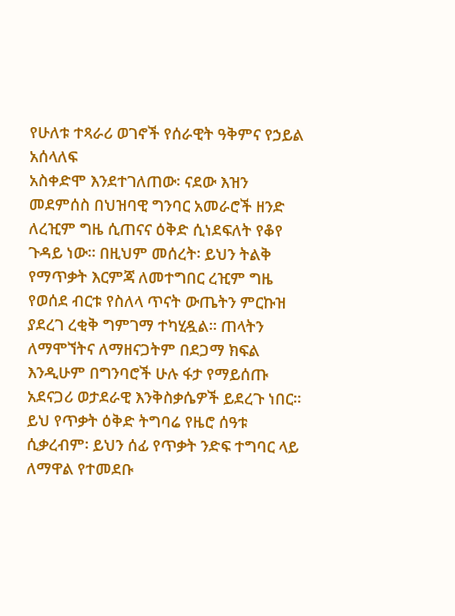የሁለቱ ተጻራሪ ወገኖች የሰራዊት ዓቅምና የኃይል አሰላለፍ
አስቀድሞ እንደተገለጠው፡ ናደው እዝን መደምሰስ በህዝባዊ ግንባር አመራሮች ዘንድ ለረዢም ግዜ ሲጠናና ዕቅድ ሲነደፍለት የቆየ ጉዳይ ነው። በዚህም መሰረት፡ ይህን ትልቅ የማጥቃት እርምጃ ለመተግበር ረዢም ግዜ የወሰደ ብርቱ የስለላ ጥናት ውጤትን ምርኩዝ ያደረገ ረቂቅ ግምገማ ተካሂዷል። ጠላትን ለማሞኘትና ለማዘናጋትም በደጋማ ክፍል እንዲሁም በግንባሮች ሁሉ ፋታ የማይሰጡ አደናጋሪ ወታደራዊ እንቅስቃሴዎች ይደረጉ ነበር።
ይህ የጥቃት ዕቅድ ትግባሬ የዜሮ ሰዓቱ ሲቃረብም፡ ይህን ሰፊ የጥቃት ንድፍ ተግባር ላይ ለማዋል የተመደቡ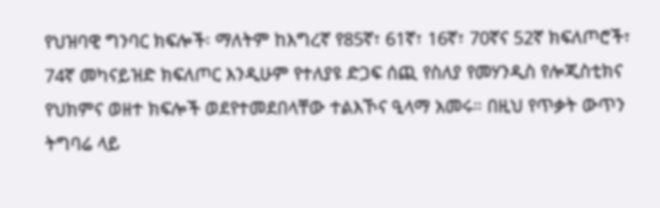የህዝባዊ ግንባር ክፍሎች፡ ማለትም ከእግረኛ የ85ኛ፣ 61ኛ፣ 16ኛ፣ 70ኛና 52ኛ ክፍለጦሮች፣ 74ኛ መካናይዝድ ክፍለጦር እንዲሁም የተለያዩ ድጋፍ ሰጪ የስለያ የመሃንዲስ የሎጂስቲክና የህክምና ወዘተ ክፍሎች ወደየተመደበላቸው ተልእኾና ዒላማ አመሩ። በዚህ የጥቃት ውጥን ትግባሬ ላይ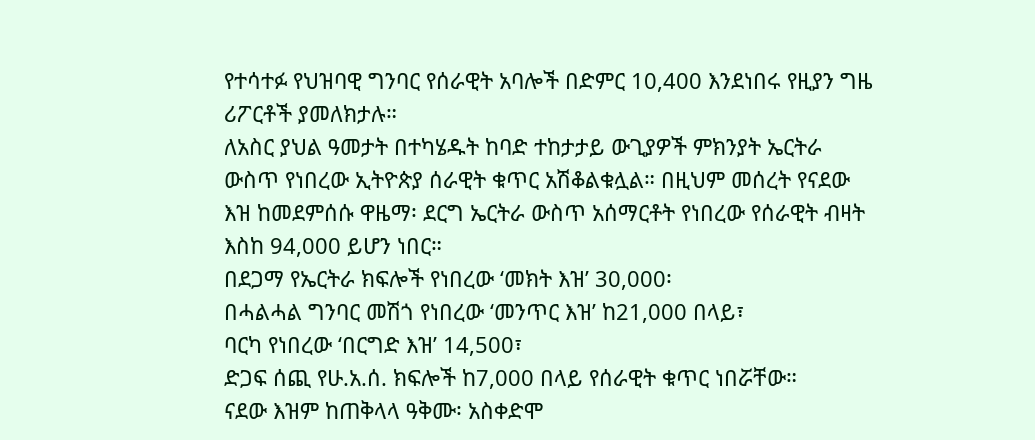የተሳተፉ የህዝባዊ ግንባር የሰራዊት አባሎች በድምር 10,400 እንደነበሩ የዚያን ግዜ ሪፖርቶች ያመለክታሉ።
ለአስር ያህል ዓመታት በተካሄዱት ከባድ ተከታታይ ውጊያዎች ምክንያት ኤርትራ ውስጥ የነበረው ኢትዮጵያ ሰራዊት ቁጥር አሽቆልቁሏል። በዚህም መሰረት የናደው እዝ ከመደምሰሱ ዋዜማ፡ ደርግ ኤርትራ ውስጥ አሰማርቶት የነበረው የሰራዊት ብዛት እስከ 94,000 ይሆን ነበር።
በደጋማ የኤርትራ ክፍሎች የነበረው ‘መክት እዝ’ 30,000፡
በሓልሓል ግንባር መሽጎ የነበረው ‘መንጥር እዝ’ ከ21,000 በላይ፣
ባርካ የነበረው ‘በርግድ እዝ’ 14,500፣
ድጋፍ ሰጪ የሁ.አ.ሰ. ክፍሎች ከ7,000 በላይ የሰራዊት ቁጥር ነበሯቸው።
ናደው እዝም ከጠቅላላ ዓቅሙ፡ አስቀድሞ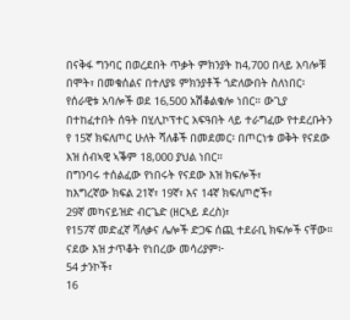በናቅፋ ግንባር በወረደበት ጥቃት ምክንያት ከ4,700 በላይ አባሎቹ በሞት፣ በመቁሰልና በተለያዩ ምክንያቶች ጎድለውበት ስለነበር፡ የሰራዊቱ አባሎች ወደ 16,500 አሽቆልቁሎ ነበር። ውጊያ በተከፈተበት ሰዓት በሂሊኮፕተር አፍዓበት ላይ ተራግፈው የተደረቡትን የ 15ኛ ክፍለጦር ሁለት ሻለቆች በመደመር፡ በጦርነቱ ወቅት የናደው እዝ ሰብኣዊ ኣቕም 18,000 ያህል ነበር።
በግንባሩ ተሰልፈው የነበሩት የናደው እዝ ክፍሎች፣
ከእግረኛው ክፍል 21ኛ፣ 19ኛ፣ እና 14ኛ ክፍለጦሮች፣
29ኛ መካናይዝድ ብርጌድ (ዘርኣይ ደረስ)፣
የ157ኛ መድፈኛ ሻለቃና ሌሎች ድጋፍ ሰጪ ተደራቢ ክፍሎች ናቸው።
ናደው እዝ ታጥቆት የነበረው መሳሪያም፦
54 ታንኮች፣
16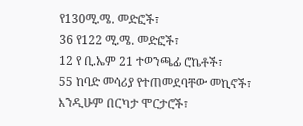የ130ሚ.ሜ. መድፎች፣
36 የ122 ሚ.ሜ. መድፎች፣
12 የ ቢ.ኤም 21 ተወንጫፊ ሮኬቶች፣
55 ከባድ መሳሪያ የተጠመደባቸው መኪኖች፣ እንዲሁም በርካታ ሞርታሮች፣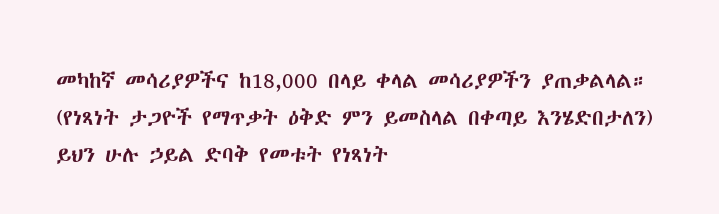መካከኛ መሳሪያዎችና ከ18,000 በላይ ቀላል መሳሪያዎችን ያጠቃልላል።
(የነጻነት ታጋዮች የማጥቃት ዕቅድ ምን ይመስላል በቀጣይ እንሄድበታለን)
ይህን ሁሉ ኃይል ድባቅ የመቱት የነጻነት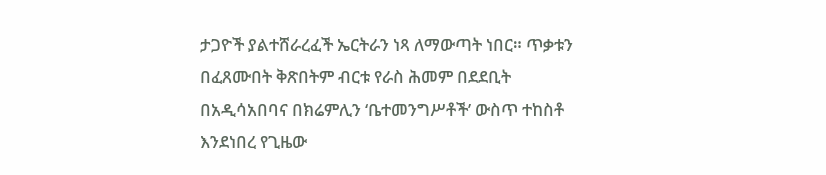ታጋዮች ያልተሸራረፈች ኤርትራን ነጻ ለማውጣት ነበር። ጥቃቱን በፈጸሙበት ቅጽበትም ብርቱ የራስ ሕመም በደደቢት በአዲሳአበባና በክሬምሊን ‘ቤተመንግሥቶች’ ውስጥ ተከስቶ እንደነበረ የጊዜው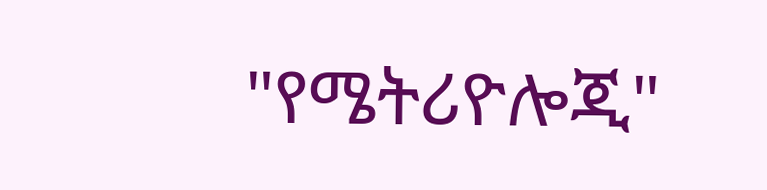"የሜትሪዮሎጂ"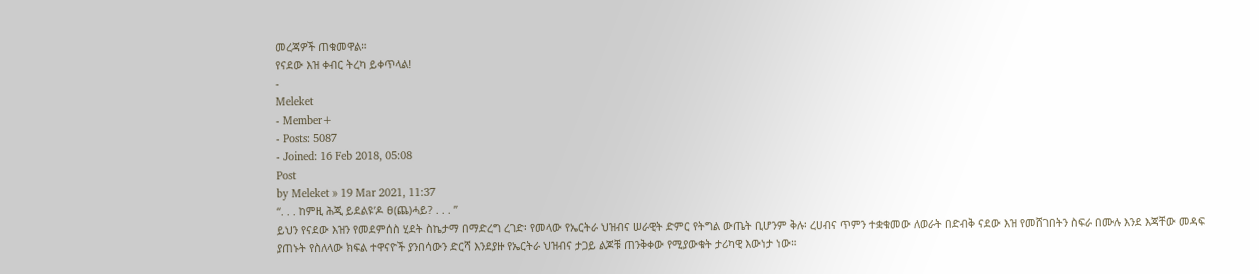መረጃዎች ጠቁመዋል።
የናደው እዝ ቀብር ትረካ ይቀጥላል!
-
Meleket
- Member+
- Posts: 5087
- Joined: 16 Feb 2018, 05:08
Post
by Meleket » 19 Mar 2021, 11:37
“. . . ከምዚ ሕጂ ይደልዩ’ዶ ፀ(ጨ)ሓይ? . . . ”
ይህን የናደው እዝን የመደምሰስ ሂደት ስኬታማ በማድረግ ረገድ፡ የመላው የኤርትራ ህዝብና ሠራዊት ድምር የትግል ውጤት ቢሆንም ቅሉ፡ ረሀብና ጥምን ተቋቁመው ለወራት በድብቅ ናደው እዝ የመሸገበትን ስፍራ በሙሉ እንደ እጃቸው መዳፍ ያጠኑት የስለላው ክፍል ተዋናዮች ያንበሳውን ድርሻ እንደያዙ የኤርትራ ህዝብና ታጋይ ልጆቹ ጠንቅቀው የሚያውቁት ታሪካዊ እውነታ ነው።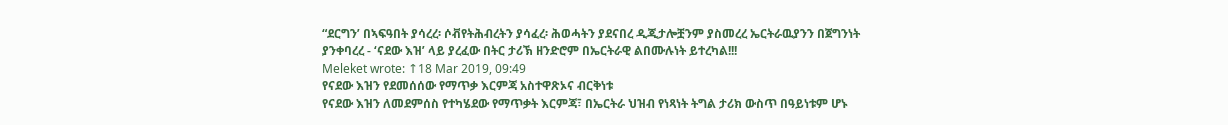“ደርግን’ በኣፍዓበት ያሳረረ፡ ሶቭየትሕብረትን ያሳፈረ፡ ሕወሓትን ያደናበረ ዲጂታሎቿንም ያስመረረ ኤርትራዉያንን በጀግንነት ያንቀባረረ - ‘ናደው እዝ’ ላይ ያረፈው በትር ታሪኽ ዘንድሮም በኤርትራዊ ልበሙሉነት ይተረካል!!!
Meleket wrote: ↑18 Mar 2019, 09:49
የናደው እዝን የደመሰሰው የማጥቃ እርምጃ አስተዋጽኦና ብርቅነቱ
የናደው እዝን ለመደምሰስ የተካሄደው የማጥቃት እርምጃ፣ በኤርትራ ህዝብ የነጻነት ትግል ታሪክ ውስጥ በዓይነቱም ሆኑ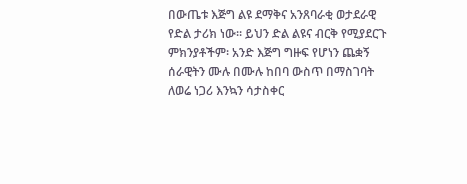በውጤቱ እጅግ ልዩ ደማቅና አንጸባራቂ ወታደራዊ የድል ታሪክ ነው። ይህን ድል ልዩና ብርቅ የሚያደርጉ ምክንያቶችም፡ አንድ እጅግ ግዙፍ የሆነን ጨቋኝ ሰራዊትን ሙሉ በሙሉ ከበባ ውስጥ በማስገባት ለወሬ ነጋሪ እንኳን ሳታስቀር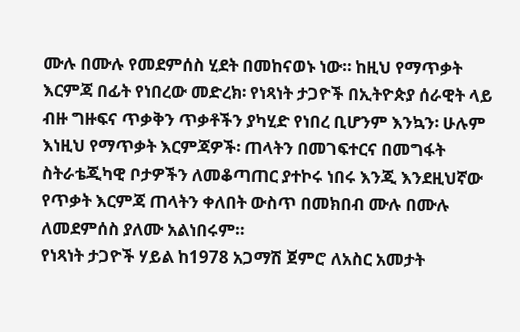ሙሉ በሙሉ የመደምሰስ ሂደት በመከናወኑ ነው። ከዚህ የማጥቃት እርምጃ በፊት የነበረው መድረክ፡ የነጻነት ታጋዮች በኢትዮጵያ ሰራዊት ላይ ብዙ ግዙፍና ጥቃቅን ጥቃቶችን ያካሂድ የነበረ ቢሆንም እንኳን፡ ሁሉም እነዚህ የማጥቃት እርምጃዎች፡ ጠላትን በመገፍተርና በመግፋት ስትራቴጂካዊ ቦታዎችን ለመቆጣጠር ያተኮሩ ነበሩ እንጂ እንደዚህኛው የጥቃት እርምጃ ጠላትን ቀለበት ውስጥ በመክበብ ሙሉ በሙሉ ለመደምሰስ ያለሙ አልነበሩም።
የነጻነት ታጋዮች ሃይል ከ1978 አጋማሽ ጀምሮ ለአስር አመታት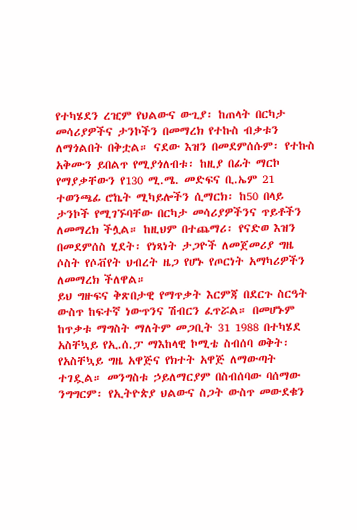የተካሄደን ረዢም የህልውና ውጊያ፡ ከጠላት በርካታ መሳሪያዎችና ታንኮችን በመማረክ የተኩስ ብቃቱን ለማጎልበት በቅቷል። ናደው እዝን በመደምሰሱም፡ የተኩስ አቅሙን ይበልጥ የሚያጎለብቱ፡ ከዚያ በፊት ማርኮ የማያቃቸውን የ130 ሚ.ሜ. መድፍና ቢ.ኤም 21 ተወንጫፊ ሮኬት ሚካይሎችን ሲማርክ፡ ከ50 በላይ ታንኮች የሚገኙባቸው በርካታ መሳሪያዎችንና ጥይቶችን ለመማረክ ችሏል። ከዚህም በተጨማሪ፡ የናድወ እዝን በመደምሰስ ሂደት፡ የነጻነት ታጋዮች ለመጀመሪያ ግዜ ሶስት የሶቭየት ህብረት ዜጋ የሆኑ የጦርነት አማካሪዎችን ለመማረክ ችለዋል።
ይህ ግዙፍና ቅጽበታዊ የማጥቃት እርምጃ በደርጉ ስርዓት ውስጥ ከፍተኛ ነውጥንና ሽብርን ፈጥሯል። በመሆኑም ከጥቃቱ ማግስት ማለትም መጋቢት 31 1988 በተካሄደ አስቸኳይ የኢ.ሰ.ፓ ማእከላዊ ኮሚቴ ስብሰባ ወቅት፡ የአስቸኳይ ግዜ አዋጅና የክተት አዋጅ ለማውጣት ተገዷል። መንግስቱ ኃይለማርያም በስብሰባው ባሰማው ንግግርም፡ የኢትዮጵያ ህልውና ስጋት ውስጥ መውደቁን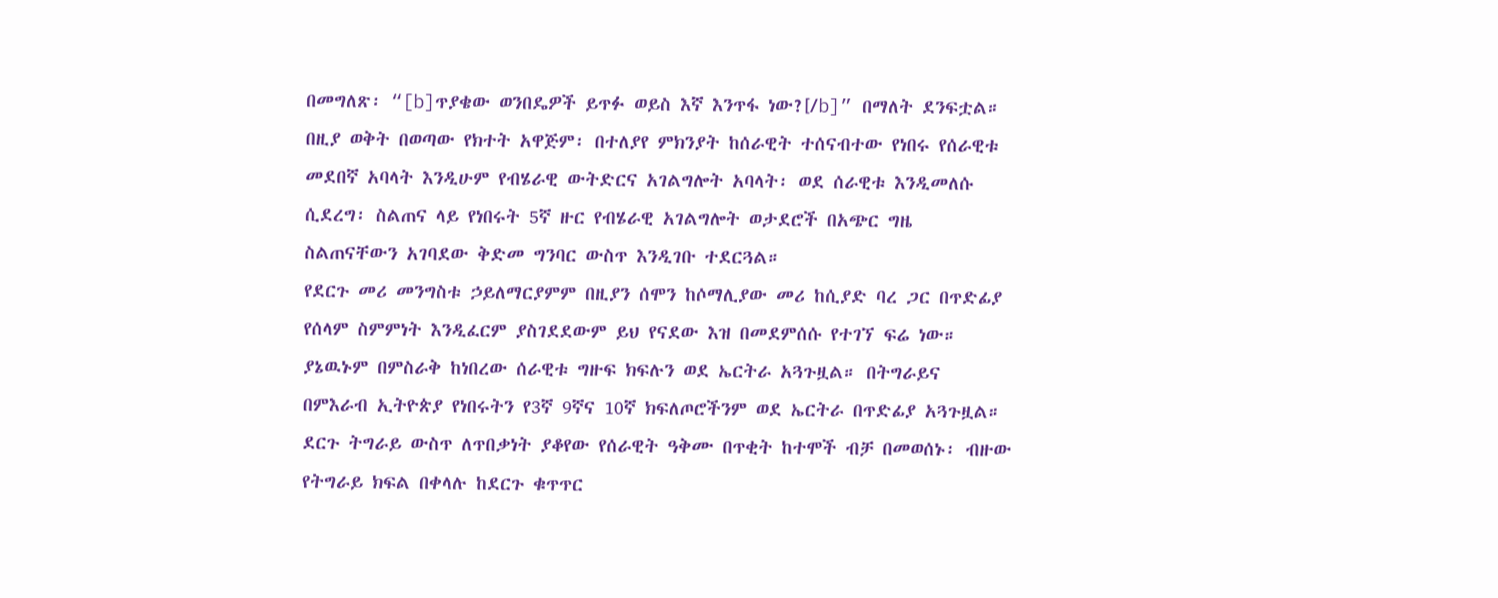በመግለጽ፡ “[b]ጥያቄው ወንበዴዎች ይጥፉ ወይስ እኛ እንጥፋ ነው?[/b]” በማለት ደንፍቷል። በዚያ ወቅት በወጣው የክተት አዋጅም፡ በተለያየ ምክንያት ከሰራዊት ተሰናብተው የነበሩ የሰራዊቱ መደበኛ አባላት እንዲሁም የብሄራዊ ውትድርና አገልግሎት አባላት፡ ወደ ሰራዊቱ እንዲመለሱ ሲደረግ፡ ስልጠና ላይ የነበሩት 5ኛ ዙር የብሄራዊ አገልግሎት ወታደሮች በአጭር ግዜ ስልጠናቸውን አገባደው ቅድመ ግንባር ውስጥ እንዲገቡ ተደርጓል።
የደርጉ መሪ መንግስቱ ኃይለማርያምም በዚያን ሰሞን ከሶማሊያው መሪ ከሲያድ ባረ ጋር በጥድፊያ የሰላም ስምምነት እንዲፈርም ያስገደደውም ይህ የናደው እዝ በመደምሰሱ የተገኘ ፍሬ ነው። ያኔዉኑም በምስራቅ ከነበረው ሰራዊቱ ግዙፍ ክፍሉን ወደ ኤርትራ አጓጉዟል። በትግራይና በምእራብ ኢትዮጵያ የነበሩትን የ3ኛ 9ኛና 10ኛ ክፍለጦሮችንም ወደ ኤርትራ በጥድፊያ አጓጉዟል። ደርጉ ትግራይ ውስጥ ለጥበቃነት ያቆየው የሰራዊት ዓቅሙ በጥቂት ከተሞች ብቻ በመወሰኑ፡ ብዙው የትግራይ ክፍል በቀላሉ ከደርጉ ቁጥጥር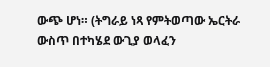ውጭ ሆነ። (ትግራይ ነጻ የምትወጣው ኤርትራ ውስጥ በተካሄደ ውጊያ ወላፈን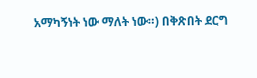አማካኝነት ነው ማለት ነው።) በቅጽበት ደርግ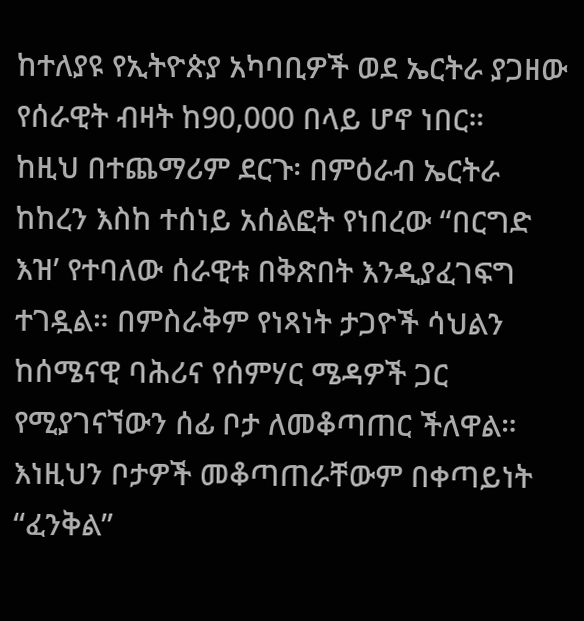ከተለያዩ የኢትዮጵያ አካባቢዎች ወደ ኤርትራ ያጋዘው የሰራዊት ብዛት ከ90,000 በላይ ሆኖ ነበር።
ከዚህ በተጨማሪም ደርጉ፡ በምዕራብ ኤርትራ ከከረን እስከ ተሰነይ አሰልፎት የነበረው “በርግድ እዝ’ የተባለው ሰራዊቱ በቅጽበት እንዲያፈገፍግ ተገዷል። በምስራቅም የነጻነት ታጋዮች ሳህልን ከሰሜናዊ ባሕሪና የሰምሃር ሜዳዎች ጋር የሚያገናኘውን ሰፊ ቦታ ለመቆጣጠር ችለዋል። እነዚህን ቦታዎች መቆጣጠራቸውም በቀጣይነት “ፈንቅል”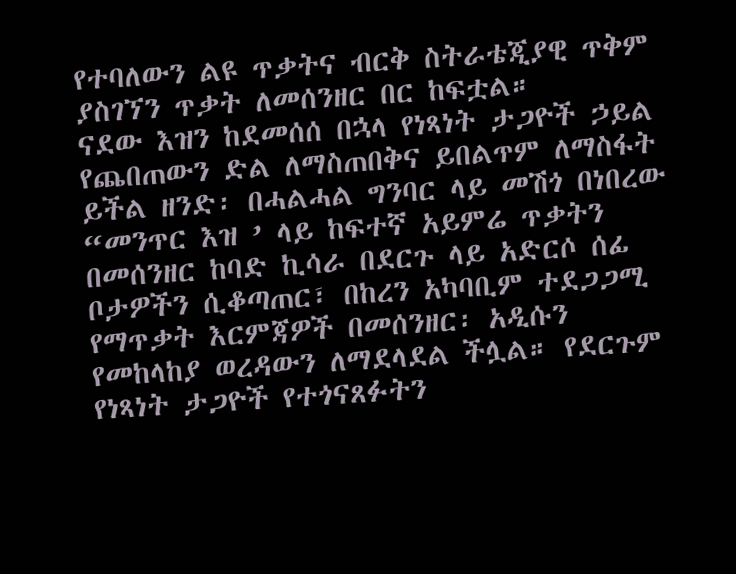የተባለውን ልዩ ጥቃትና ብርቅ ስትራቴጂያዊ ጥቅም ያስገኘን ጥቃት ለመሰንዘር በር ከፍቷል።
ናደው እዝን ከደመሰሰ በኋላ የነጻነት ታጋዮች ኃይል የጨበጠውን ድል ለማስጠበቅና ይበልጥም ለማስፋት ይችል ዘንድ፡ በሓልሓል ግንባር ላይ መሽጎ በነበረው “መንጥር እዝ ’ ላይ ከፍተኛ አይምሬ ጥቃትን በመሰንዘር ከባድ ኪሳራ በደርጉ ላይ አድርሶ ሰፊ ቦታዎችን ሲቆጣጠር፣ በከረን አካባቢም ተደጋጋሚ የማጥቃት እርምጃዎች በመሰንዘር፡ አዲሱን የመከላከያ ወረዳውን ለማደላደል ችሏል። የደርጉም የነጻነት ታጋዮች የተጎናጸፉትን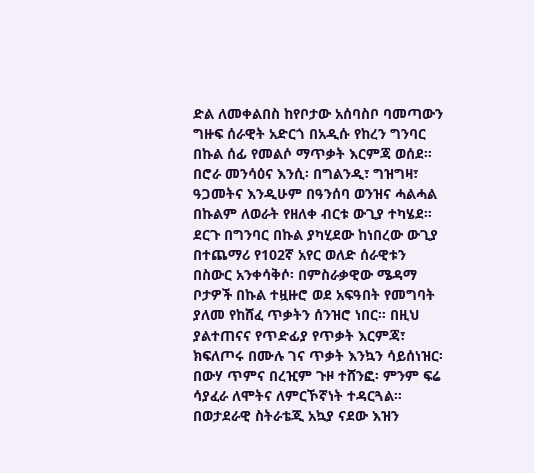ድል ለመቀልበስ ከየቦታው አሰባስቦ ባመጣውን ግዙፍ ሰራዊት አድርጎ በአዲሱ የከረን ግንባር በኩል ሰፊ የመልሶ ማጥቃት እርምጃ ወሰደ። በሮራ መንሳዕና እንሲ፡ በግልንዲ፣ ግዝግዛ፣ ዓጋመትና እንዲሁም በዓንሰባ ወንዝና ሓልሓል በኩልም ለወራት የዘለቀ ብርቱ ውጊያ ተካሄደ። ደርጉ በግንባር በኩል ያካሂደው ከነበረው ውጊያ በተጨማሪ የ102ኛ አየር ወለድ ሰራዊቱን በስውር አንቀሳቅሶ፡ በምስራቃዊው ሜዳማ ቦታዎች በኩል ተዟዙሮ ወደ አፍዓበት የመግባት ያለመ የከሸፈ ጥቃትን ሰንዝሮ ነበር። በዚህ ያልተጠናና የጥድፊያ የጥቃት እርምጃ፣ ክፍለጦሩ በሙሉ ገና ጥቃት እንኳን ሳይሰነዝር፡ በውሃ ጥምና በረዢም ጉዞ ተሸንፎ፡ ምንም ፍሬ ሳያፈራ ለሞትና ለምርኾኛነት ተዳርጓል።
በወታደራዊ ስትራቴጂ አኳያ ናደው እዝን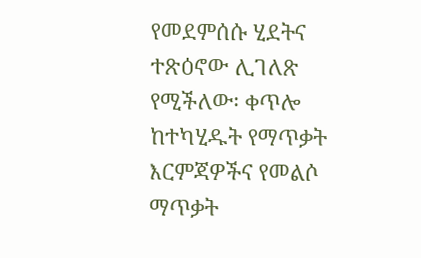የመደምሰሱ ሂደትና ተጽዕኖው ሊገለጽ የሚችለው፡ ቀጥሎ ከተካሂዱት የማጥቃት እርምጃዎችና የመልሶ ማጥቃት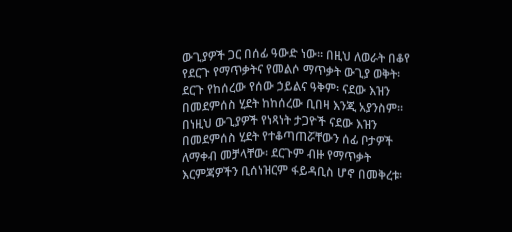ውጊያዎች ጋር በሰፊ ዓውድ ነው። በዚህ ለወራት በቆየ የደርጉ የማጥቃትና የመልሶ ማጥቃት ውጊያ ወቅት፡ ደርጉ የከሰረው የሰው ኃይልና ዓቅም፡ ናደው እዝን በመደምሰስ ሂደት ከከሰረው ቢበዛ እንጂ አያንስም። በነዚህ ውጊያዎች የነጻነት ታጋዮች ናደው እዝን በመደምሰስ ሂደት የተቆጣጠሯቸውን ሰፊ ቦታዎች ለማቀብ መቻላቸው፡ ደርጉም ብዙ የማጥቃት እርምጃዎችን ቢሰነዝርም ፋይዳቢስ ሆኖ በመቅረቱ፡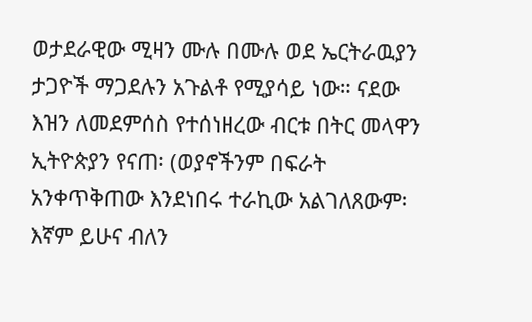ወታደራዊው ሚዛን ሙሉ በሙሉ ወደ ኤርትራዉያን ታጋዮች ማጋደሉን አጉልቶ የሚያሳይ ነው። ናደው እዝን ለመደምሰስ የተሰነዘረው ብርቱ በትር መላዋን ኢትዮጵያን የናጠ፡ (ወያኖችንም በፍራት አንቀጥቅጠው እንደነበሩ ተራኪው አልገለጸውም፡ እኛም ይሁና ብለን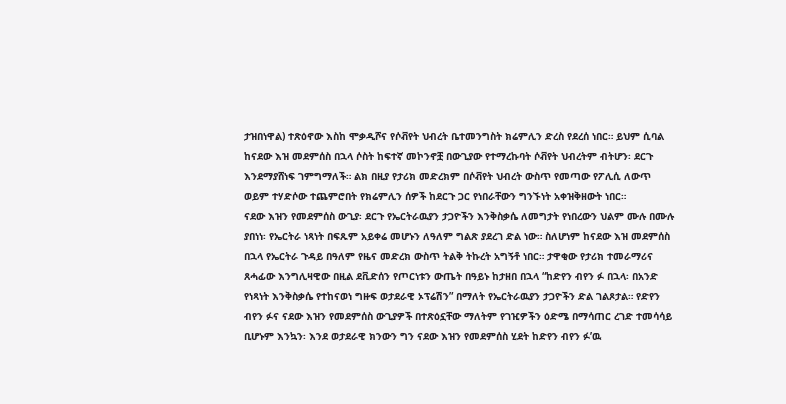ታዝበነዋል) ተጽዕኖው እስከ ሞቃዲሾና የሶቭየት ህብረት ቤተመንግስት ክሬምሊን ድረስ የደረሰ ነበር። ይህም ሲባል ከናደው እዝ መደምሰስ በኋላ ሶስት ከፍተኛ መኮንኖቿ በውጊያው የተማረኩባት ሶቭየት ህብረትም ብትሆን፡ ደርጉ እንደማያሸነፍ ገምግማለች። ልክ በዚያ የታሪክ መድረክም በሶቭየት ህብረት ውስጥ የመጣው የፖሊሲ ለውጥ ወይም ተሃድሶው ተጨምሮበት የክሬምሊን ሰዎች ከደርጉ ጋር የነበራቸውን ግንኙነት አቀዝቅዘውት ነበር።
ናደው እዝን የመደምሰስ ውጊያ፡ ደርጉ የኤርትራዉያን ታጋዮችን እንቅስቃሴ ለመግታት የነበረውን ህልም ሙሉ በሙሉ ያበነነ፡ የኤርትራ ነጻነት በፍጹም አይቀሬ መሆኑን ለዓለም ግልጽ ያደረገ ድል ነው። ስለሆነም ከናደው እዝ መደምሰስ በኋላ የኤርትራ ጉዳይ በዓለም የዜና መድረክ ውስጥ ትልቅ ትኩረት አግኝቶ ነበር። ታዋቂው የታሪክ ተመራማሪና ጸሓፊው እንግሊዛዊው በዚል ደቪድሰን የጦርነቱን ውጤት በዓይኑ ከታዘበ በኋላ “ከድየን ብየን ፉ በኋላ፡ በአንድ የነጻነት እንቅስቃሴ የተከናወነ ግዙፍ ወታደራዊ ኦፕሬሽን” በማለት የኤርትራዉያን ታጋዮችን ድል ገልጾታል። የድየን ብየን ፉና ናደው እዝን የመደምሰስ ውጊያዎች በተጽዕኗቸው ማለትም የገዢዎችን ዕድሜ በማሳጠር ረገድ ተመሳሳይ ቢሆኑም እንኳን፡ እንደ ወታደራዊ ክንውን ግን ናደው እዝን የመደምሰስ ሂደት ከድየን ብየን ፉ’ዉ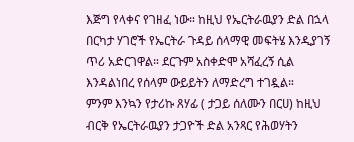እጅግ የላቀና የገዘፈ ነው። ከዚህ የኤርትራዉያን ድል በኋላ በርካታ ሃገሮች የኤርትራ ጉዳይ ሰላማዊ መፍትሄ እንዲያገኝ ጥሪ አድርገዋል። ደርጉም አስቀድሞ አሻፈረኝ ሲል እንዳልነበረ የሰላም ውይይትን ለማድረግ ተገዷል።
ምንም እንኳን የታሪኩ ጸሃፊ ( ታጋይ ሰለሙን በርሀ) ከዚህ ብርቅ የኤርትራዉያን ታጋዮች ድል አንጻር የሕወሃትን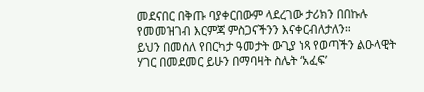መደናበር በቅጡ ባያቀርበውም ላደረገው ታሪክን በበኩሉ የመመዝገብ እርምጃ ምስጋናችንን እናቀርብለታለን።
ይህን በመሰለ የበርካታ ዓመታት ውጊያ ነጻ የወጣችን ልዑላዊት ሃገር በመደመር ይሁን በማባዛት ስሌት ‘አፈፍ’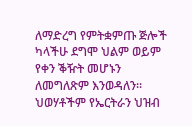ለማድረግ የምትቋምጡ ጅሎች ካላችሁ ደግሞ ህልም ወይም የቀን ቕዥት መሆኑን ለመግለጽም እንወዳለን። ህወሃቶችም የኤርትራን ህዝብ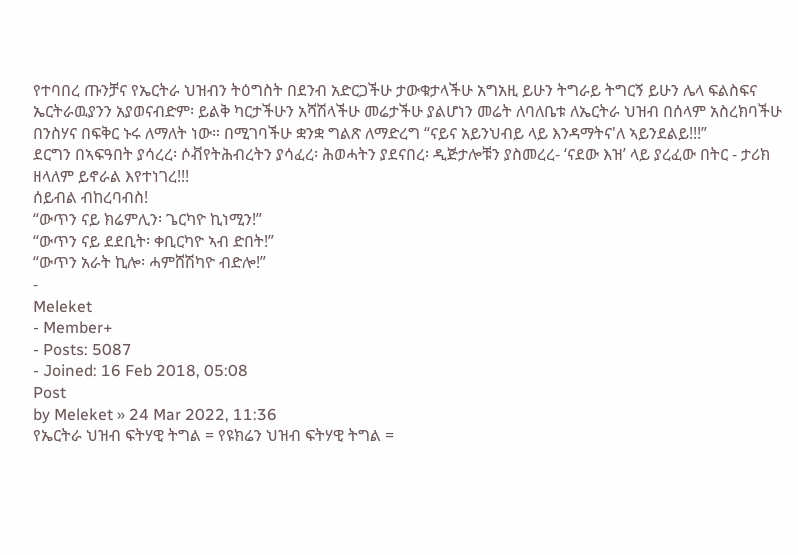የተባበረ ጡንቻና የኤርትራ ህዝብን ትዕግስት በደንብ አድርጋችሁ ታውቁታላችሁ አግአዚ ይሁን ትግራይ ትግርኝ ይሁን ሌላ ፍልስፍና ኤርትራዉያንን አያወናብድም፡ ይልቅ ካርታችሁን አሻሽላችሁ መሬታችሁ ያልሆነን መሬት ለባለቤቱ ለኤርትራ ህዝብ በሰላም አስረክባችሁ በንስሃና በፍቅር ኑሩ ለማለት ነው። በሚገባችሁ ቋንቋ ግልጽ ለማድረግ “ናይና አይንህብይ ላይ እንዳማትና'ለ ኣይንደልይ!!!”
ደርግን በኣፍዓበት ያሳረረ፡ ሶቭየትሕብረትን ያሳፈረ፡ ሕወሓትን ያደናበረ፡ ዲጅታሎቹን ያስመረረ- ‘ናደው እዝ’ ላይ ያረፈው በትር - ታሪክ ዘላለም ይኖራል እየተነገረ!!!
ሰይብል ብከረባብስ!
“ውጥን ናይ ክሬምሊን፡ ጌርካዮ ኪነሚን!”
“ውጥን ናይ ደደቢት፡ ቀቢርካዮ ኣብ ድበት!”
“ውጥን አራት ኪሎ፡ ሓምሸሽካዮ ብድሎ!”
-
Meleket
- Member+
- Posts: 5087
- Joined: 16 Feb 2018, 05:08
Post
by Meleket » 24 Mar 2022, 11:36
የኤርትራ ህዝብ ፍትሃዊ ትግል = የዩክሬን ህዝብ ፍትሃዊ ትግል =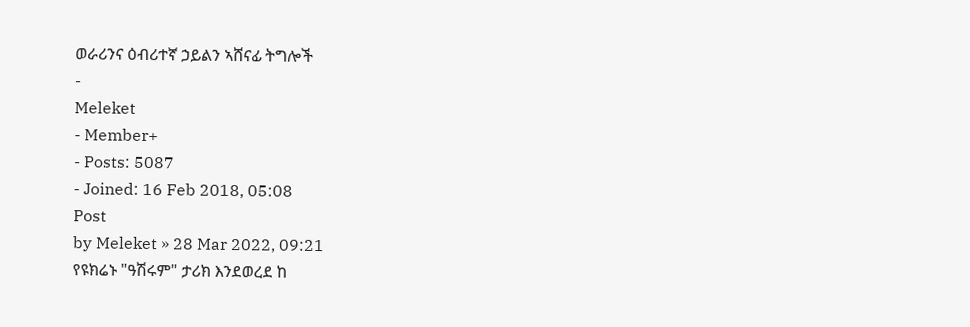ወራሪንና ዕብሪተኛ ኃይልን ኣሸናፊ ትግሎች
-
Meleket
- Member+
- Posts: 5087
- Joined: 16 Feb 2018, 05:08
Post
by Meleket » 28 Mar 2022, 09:21
የዩክሬኑ "ዓሽሩም" ታሪክ እንደወረደ ከ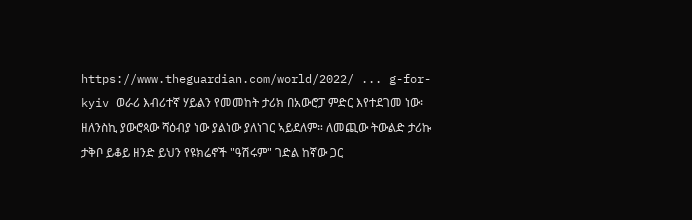https://www.theguardian.com/world/2022/ ... g-for-kyiv ወራሪ እብሪተኛ ሃይልን የመመከት ታሪክ በአውሮፓ ምድር እየተደገመ ነው፡ ዘለንስኪ ያውሮጳው ሻዕብያ ነው ያልነው ያለነገር ኣይደለም። ለመጪው ትውልድ ታሪኩ ታቅቦ ይቆይ ዘንድ ይህን የዩክሬኖች "ዓሽሩም" ገድል ከኛው ጋር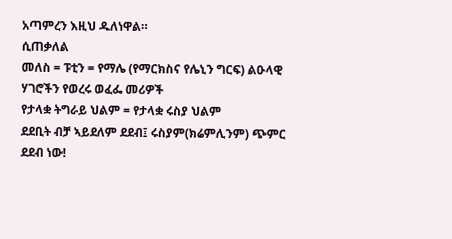አጣምረን እዚህ ዱለነዋል።
ሲጠቃለል
መለስ = ፑቲን = የማሌ (የማርክስና የሌኒን ግርፍ) ልዑላዊ ሃገሮችን የወረሩ ወፈፌ መሪዎች
የታላቋ ትግራይ ህልም = የታላቋ ሩስያ ህልም
ደደቢት ብቻ ኣይደለም ደደብ፤ ሩስያም(ክሬምሊንም) ጭምር ደደብ ነው!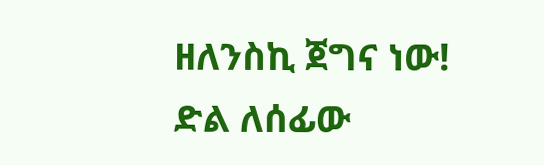ዘለንስኪ ጀግና ነው!
ድል ለሰፊው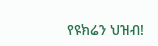የዩክሬን ህዝብ!